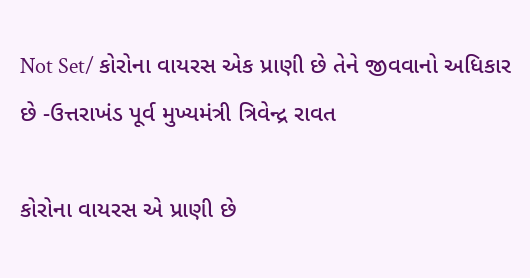Not Set/ કોરોના વાયરસ એક પ્રાણી છે તેને જીવવાનો અધિકાર છે -ઉત્તરાખંડ પૂર્વ મુખ્યમંત્રી ત્રિવેન્દ્ર રાવત

કોરોના વાયરસ એ પ્રાણી છે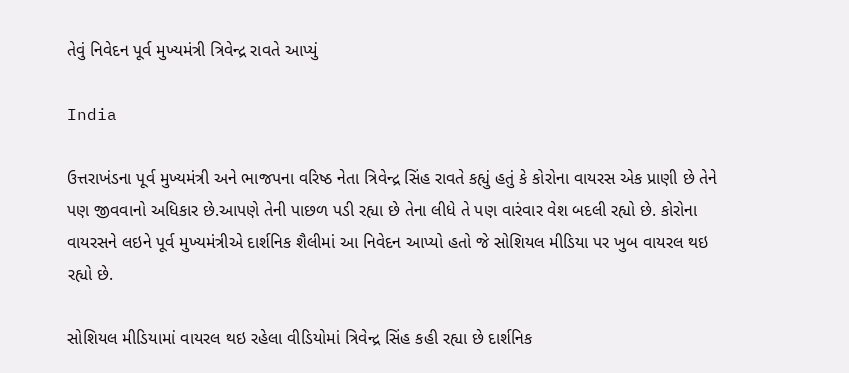તેવું નિવેદન પૂર્વ મુખ્યમંત્રી ત્રિવેન્દ્ર રાવતે આપ્યું

India

ઉત્તરાખંડના પૂર્વ મુખ્યમંત્રી અને ભાજપના વરિષ્ઠ નેતા ત્રિવેન્દ્ર સિંહ રાવતે કહ્યું હતું કે કોરોના વાયરસ એક પ્રાણી છે તેને પણ જીવવાનો અધિકાર છે.આપણે તેની પાછળ પડી રહ્યા છે તેના લીધે તે પણ વારંવાર વેશ બદલી રહ્યો છે. કોરોના વાયરસને લઇને પૂર્વ મુખ્યમંત્રીએ દાર્શનિક શૈલીમાં આ નિવેદન આપ્યો હતો જે સોશિયલ મીડિયા પર ખુબ વાયરલ થઇ રહ્યો છે.

સોશિયલ મીડિયામાં વાયરલ થઇ રહેલા વીડિયોમાં ત્રિવેન્દ્ર સિંહ કહી રહ્યા છે દાર્શનિક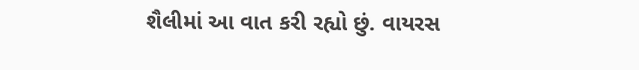શૈલીમાં આ વાત કરી રહ્યો છું. વાયરસ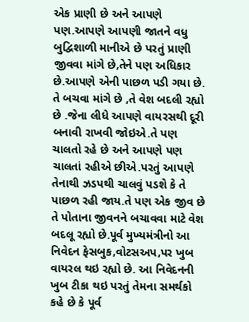એક પ્રાણી છે અને આપણે પણ.આપણે આપણી જાતને વધુ બુદ્વિશાળી માનીએ છે પરતું પ્રાણી જીવવા માંગે છે,તેને પણ અધિકાર છે.આપણે એની પાછળ પડી ગયા છે. તે બચવા માંગે છે ,તે વેશ બદલી રહ્યો છે .જેના લીધે આપણે વાયરસથી દૂરી બનાવી રાખવી જોઇએ.તે પણ ચાલતો રહે છે અને આપણે પણ ચાલતાં રહીએ છીએ.પરતું આપણે તેનાથી ઝડપથી ચાલવું પડશે કે તે પાછળ રહી જાય.તે પણ એક જીવ છે તે પોતાના જીવનને બચાવવા માટે વેશ બદલૂ રહ્યો છે.પૂર્વ મુખ્યમંત્રીનો આ નિવેદન ફેસબુક,વોટસઅપ,પર ખુબ વાયરલ થઇ રહ્યો છે. આ નિવેદનની ખુબ ટીકા થઇ પરતું તેમના સમર્થકો કહે છે કે પૂર્વ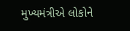મુખ્યમંત્રીએ લોકોને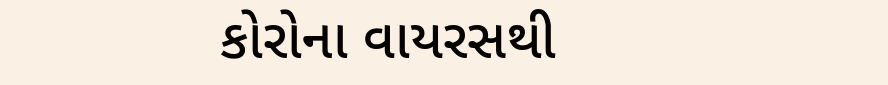કોરોના વાયરસથી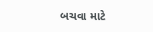બચવા માટે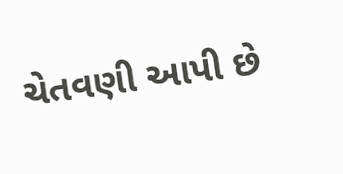ચેતવણી આપી છે